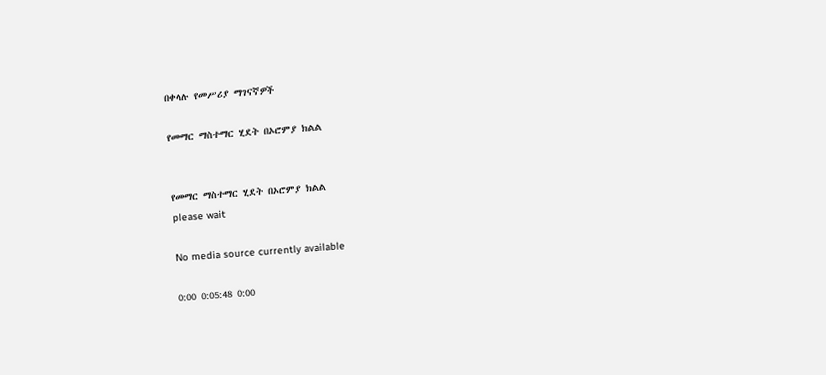በቀላሉ የመሥሪያ ማገናኛዎች

የመማር ማስተማር ሂደት በኦሮምያ ክልል


የመማር ማስተማር ሂደት በኦሮምያ ክልል
please wait

No media source currently available

0:00 0:05:48 0:00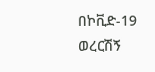በኮቪድ-19 ወረርሽኝ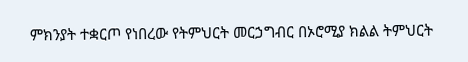ምክንያት ተቋርጦ የነበረው የትምህርት መርኃግብር በኦሮሚያ ክልል ትምህርት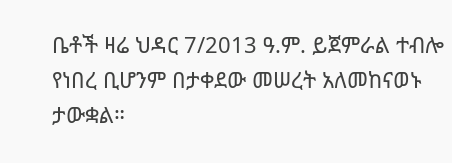ቤቶች ዛሬ ህዳር 7/2013 ዓ.ም. ይጀምራል ተብሎ የነበረ ቢሆንም በታቀደው መሠረት አለመከናወኑ ታውቋል።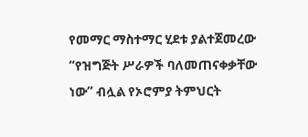የመማር ማስተማር ሂደቱ ያልተጀመረው “የዝግጅት ሥራዎች ባለመጠናቀቃቸው ነው” ብሏል የኦሮምያ ትምህርት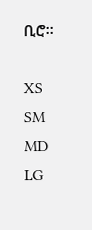ቢሮ።

XS
SM
MD
LG